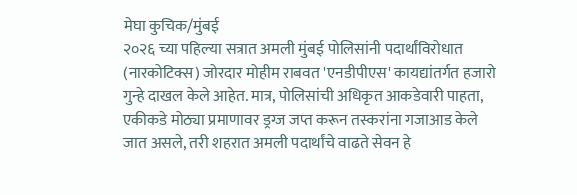मेघा कुचिक/मुंबई
२०२६ च्या पहिल्या सत्रात अमली मुंबई पोलिसांनी पदार्थांविरोधात (नारकोटिक्स) जोरदार मोहीम राबवत 'एनडीपीएस' कायद्यांतर्गत हजारो गुन्हे दाखल केले आहेत. मात्र, पोलिसांची अधिकृत आकडेवारी पाहता, एकीकडे मोठ्या प्रमाणावर ड्रग्ज जप्त करून तस्करांना गजाआड केले जात असले, तरी शहरात अमली पदार्थांचे वाढते सेवन हे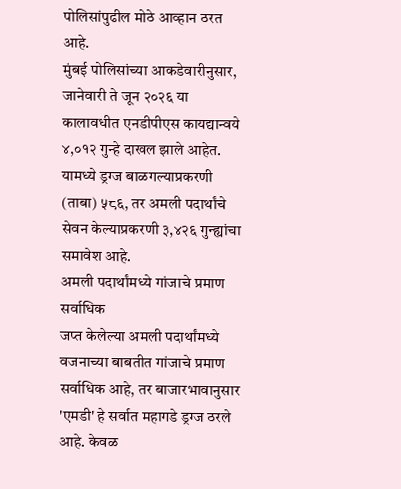पोलिसांपुढील मोठे आव्हान ठरत आहे.
मुंबई पोलिसांच्या आकडेवारीनुसार, जानेवारी ते जून २०२६ या कालावधीत एनडीपीएस कायद्यान्वये ४,०१२ गुन्हे दाखल झाले आहेत. यामध्ये ड्रग्ज बाळगल्याप्रकरणी (ताबा) ५८६, तर अमली पदार्थांचे सेवन केल्याप्रकरणी ३,४२६ गुन्ह्यांचा समावेश आहे.
अमली पदार्थांमध्ये गांजाचे प्रमाण सर्वाधिक
जप्त केलेल्या अमली पदार्थांमध्ये वजनाच्या बाबतीत गांजाचे प्रमाण सर्वाधिक आहे, तर बाजारभावानुसार 'एमडी' हे सर्वात महागडे ड्रग्ज ठरले आहे. केवळ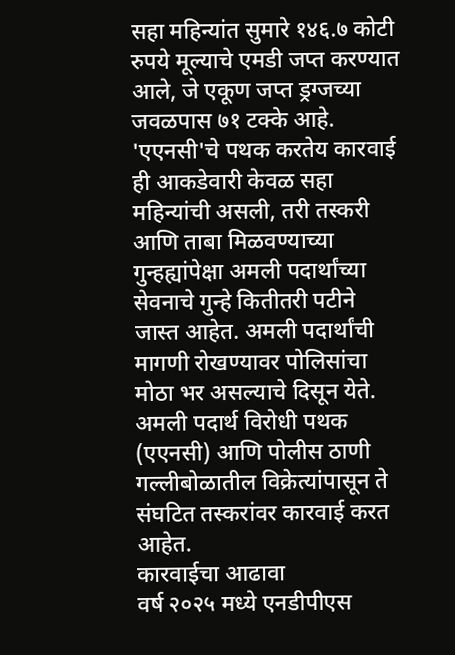सहा महिन्यांत सुमारे १४६.७ कोटी रुपये मूल्याचे एमडी जप्त करण्यात आले, जे एकूण जप्त ड्रग्जच्या जवळपास ७१ टक्के आहे.
'एएनसी'चे पथक करतेय कारवाई
ही आकडेवारी केवळ सहा महिन्यांची असली, तरी तस्करी आणि ताबा मिळवण्याच्या गुन्हह्यांपेक्षा अमली पदार्थांच्या सेवनाचे गुन्हे कितीतरी पटीने जास्त आहेत. अमली पदार्थांची मागणी रोखण्यावर पोलिसांचा मोठा भर असल्याचे दिसून येते. अमली पदार्थ विरोधी पथक (एएनसी) आणि पोलीस ठाणी गल्लीबोळातील विक्रेत्यांपासून ते संघटित तस्करांवर कारवाई करत आहेत.
कारवाईचा आढावा
वर्ष २०२५ मध्ये एनडीपीएस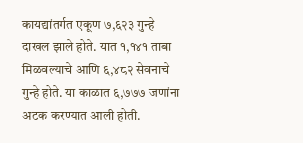कायद्यांतर्गत एकूण ७,६२३ गुन्हे दाखल झाले होते. यात १,१४१ ताबा मिळवल्याचे आणि ६,४८२ सेवनाचे गुन्हे होते. या काळात ६,७७७ जणांना अटक करण्यात आली होती.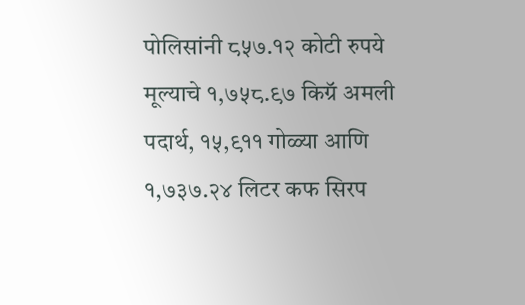पोलिसांनी ८५७.१२ कोटी रुपये मूल्याचे १,७५८.९७ किग्रॅ अमली पदार्थ, १५,९११ गोळ्या आणि १,७३७.२४ लिटर कफ सिरप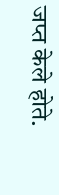जप्त केले होते.